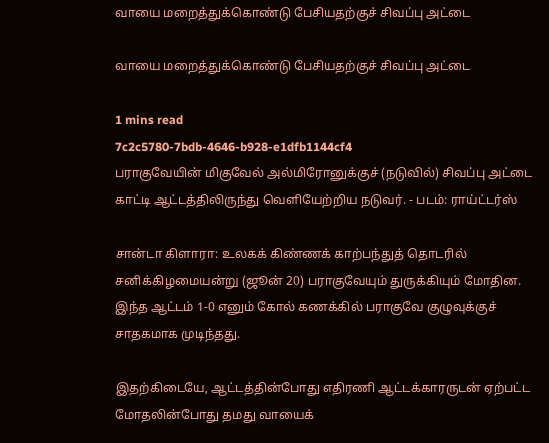வாயை மறைத்துக்கொண்டு பேசியதற்குச் சிவப்பு அட்டை

வாயை மறைத்துக்கொண்டு பேசியதற்குச் சிவப்பு அட்டை

1 mins read
7c2c5780-7bdb-4646-b928-e1dfb1144cf4
பராகுவேயின் மிகுவேல் அல்மிரோனுக்குச் (நடுவில்) சிவப்பு அட்டை காட்டி ஆட்டத்திலிருந்து வெளியேற்றிய நடுவர். - படம்: ராய்ட்டர்ஸ்

சான்டா கிளாரா: உலகக் கிண்ணக் காற்பந்துத் தொடரில் சனிக்கிழமையன்று (ஜூன் 20) பராகுவேயும் துருக்கியும் மோதின. இந்த ஆட்டம் 1-0 எனும் கோல் கணக்கில் பராகுவே குழுவுக்குச் சாதகமாக முடிந்தது.

இதற்கிடையே, ஆட்டத்தின்போது எதிரணி ஆட்டக்காரருடன் ஏற்பட்ட மோதலின்போது தமது வாயைக்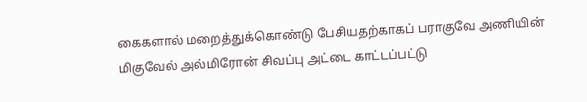கைகளால் மறைத்துக்கொண்டு பேசியதற்காகப் பராகுவே அணியின் மிகுவேல் அல்மிரோன் சிவப்பு அட்டை காட்டப்பட்டு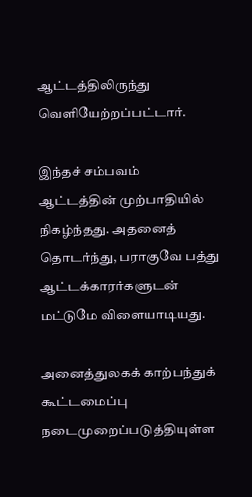ஆட்டத்திலிருந்து வெளியேற்றப்பட்டார்.

இந்தச் சம்பவம் ஆட்டத்தின் முற்பாதியில் நிகழ்ந்தது. அதனைத் தொடர்ந்து, பராகுவே பத்து ஆட்டக்காரர்களுடன் மட்டுமே விளையாடியது.

அனைத்துலகக் காற்பந்துக் கூட்டமைப்பு நடைமுறைப்படுத்தியுள்ள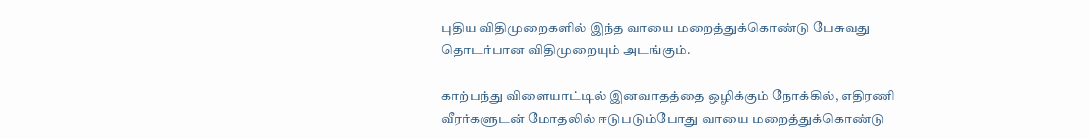புதிய விதிமுறைகளில் இந்த வாயை மறைத்துக்கொண்டு பேசுவது தொடர்பான விதிமுறையும் அடங்கும்.

காற்பந்து விளையாட்டில் இனவாதத்தை ஒழிக்கும் நோக்கில், எதிரணி வீரர்களுடன் மோதலில் ஈடுபடும்போது வாயை மறைத்துக்கொண்டு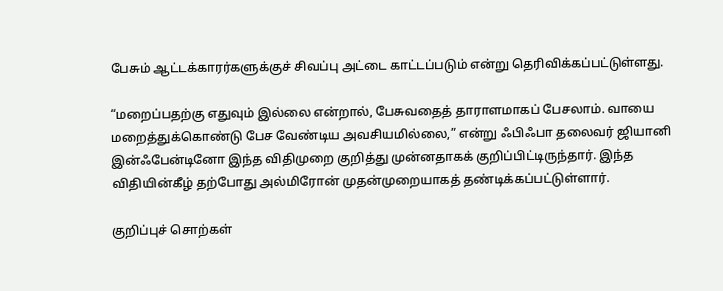பேசும் ஆட்டக்காரர்களுக்குச் சிவப்பு அட்டை காட்டப்படும் என்று தெரிவிக்கப்பட்டுள்ளது.

“மறைப்பதற்கு எதுவும் இல்லை என்றால், பேசுவதைத் தாராளமாகப் பேசலாம். வாயை மறைத்துக்கொண்டு பேச வேண்டிய அவசியமில்லை,” என்று ஃபிஃபா தலைவர் ஜியானி இன்ஃபேன்டினோ இந்த விதிமுறை குறித்து முன்னதாகக் குறிப்பிட்டிருந்தார். இந்த விதியின்கீழ் தற்போது அல்மிரோன் முதன்முறையாகத் தண்டிக்கப்பட்டுள்ளார்.

குறிப்புச் சொற்கள்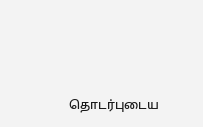தொடர்புடைய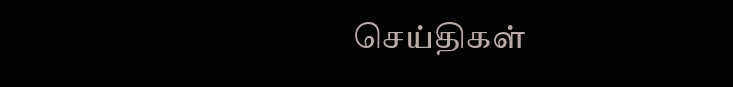செய்திகள்